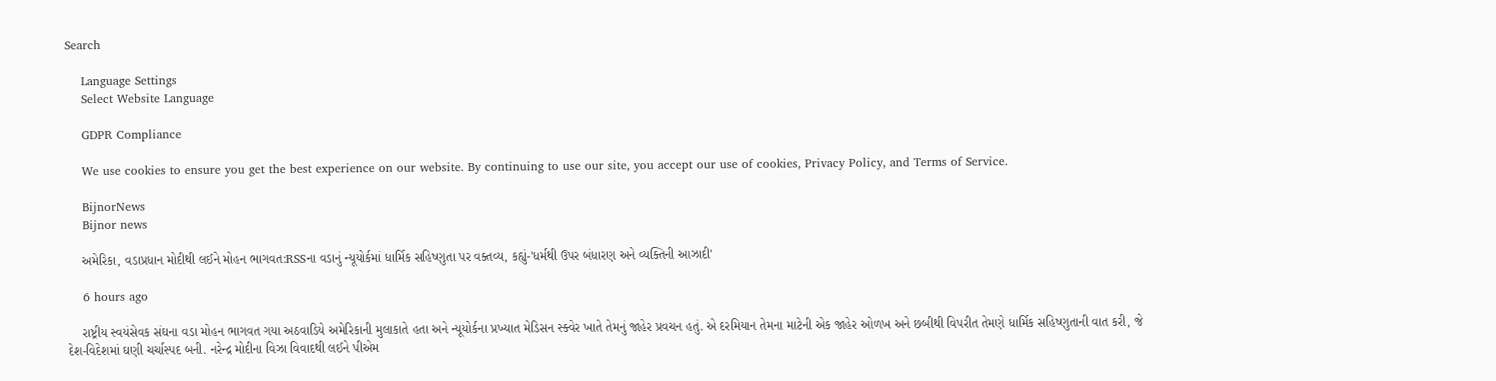Search

    Language Settings
    Select Website Language

    GDPR Compliance

    We use cookies to ensure you get the best experience on our website. By continuing to use our site, you accept our use of cookies, Privacy Policy, and Terms of Service.

    BijnorNews
    Bijnor news

    અમેરિકા, વડાપ્રધાન મોદીથી લઈને મોહન ભાગવત:RSSના વડાનું ન્યૂયોર્કમાં ધાર્મિક સહિષ્ણુતા પર વક્તવ્ય, કહ્યું-'ધર્મથી ઉપર બંધારણ અને વ્યક્તિની આઝાદી'

    6 hours ago

    રાષ્ટ્રીય સ્વયંસેવક સંઘના વડા મોહન ભાગવત ગયા અઠવાડિયે અમેરિકાની મુલાકાતે હતા અને ન્યૂયોર્કના પ્રખ્યાત મેડિસન સ્ક્વેર ખાતે તેમનું જાહેર પ્રવચન હતું. એ દરમિયાન તેમના માટેની એક જાહેર ઓળખ અને છબીથી વિપરીત તેમણે ધાર્મિક સહિષ્ણુતાની વાત કરી, જે દેશ-વિદેશમાં ઘણી ચર્ચાસ્પદ બની. નરેન્દ્ર મોદીના વિઝા વિવાદથી લઈને પીએમ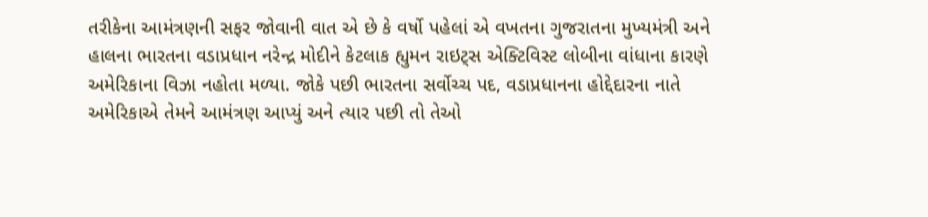તરીકેના આમંત્રણની સફર જોવાની વાત એ છે કે વર્ષો પહેલાં એ વખતના ગુજરાતના મુખ્યમંત્રી અને હાલના ભારતના વડાપ્રધાન નરેન્દ્ર મોદીને કેટલાક હ્યુમન રાઇટ્સ એક્ટિવિસ્ટ લોબીના વાંધાના કારણે અમેરિકાના વિઝા નહોતા મળ્યા. જોકે પછી ભારતના સર્વોચ્ચ પદ, વડાપ્રધાનના હોદ્દેદારના નાતે અમેરિકાએ તેમને આમંત્રણ આપ્યું અને ત્યાર પછી તો તેઓ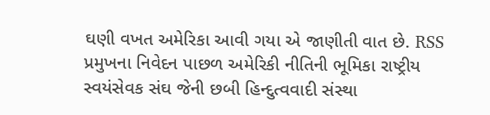ઘણી વખત અમેરિકા આવી ગયા એ જાણીતી વાત છે. RSS પ્રમુખના નિવેદન પાછળ અમેરિકી નીતિની ભૂમિકા રાષ્ટ્રીય સ્વયંસેવક સંઘ જેની છબી હિન્દુત્વવાદી સંસ્થા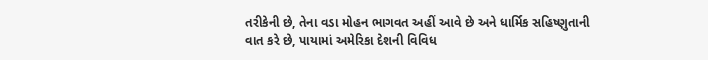તરીકેની છે, તેના વડા મોહન ભાગવત અહીં આવે છે અને ધાર્મિક સહિષ્ણુતાની વાત કરે છે, પાયામાં અમેરિકા દેશની વિવિધ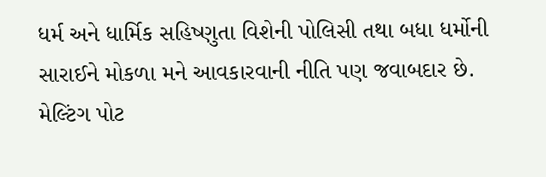ધર્મ અને ધાર્મિક સહિષ્ણુતા વિશેની પોલિસી તથા બધા ધર્મોની સારાઈને મોકળા મને આવકારવાની નીતિ પણ જવાબદાર છે. મેલ્ટિંગ પોટ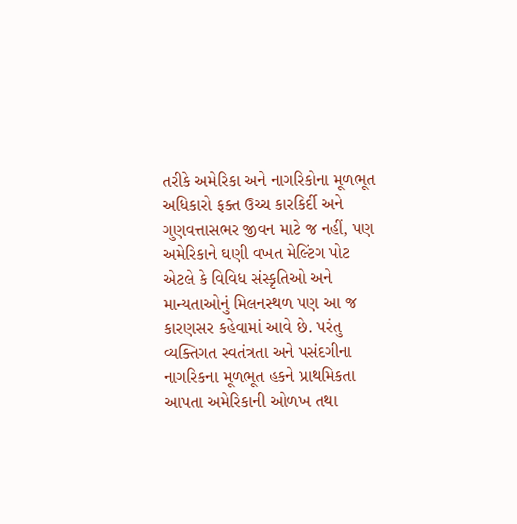તરીકે અમેરિકા અને નાગરિકોના મૂળભૂત અધિકારો ફક્ત ઉચ્ચ કારકિર્દી અને ગુણવત્તાસભર જીવન માટે જ નહીં, પણ અમેરિકાને ઘણી વખત મેલ્ટિંગ પોટ એટલે કે વિવિધ સંસ્કૃતિઓ અને માન્યતાઓનું મિલનસ્થળ પણ આ જ કારણસર કહેવામાં આવે છે. પરંતુ વ્યક્તિગત સ્વતંત્રતા અને પસંદગીના નાગરિકના મૂળભૂત હકને પ્રાથમિકતા આપતા અમેરિકાની ઓળખ તથા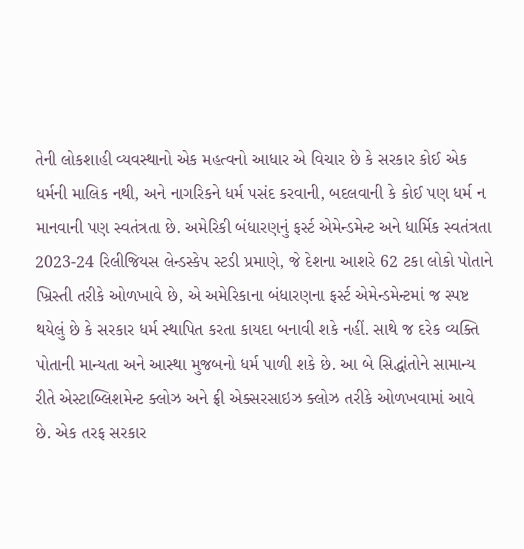તેની લોકશાહી વ્યવસ્થાનો એક મહત્વનો આધાર એ વિચાર છે કે સરકાર કોઈ એક ધર્મની માલિક નથી, અને નાગરિકને ધર્મ પસંદ કરવાની, બદલવાની કે કોઈ પણ ધર્મ ન માનવાની પણ સ્વતંત્રતા છે. અમેરિકી બંધારણનું ફર્સ્ટ એમેન્ડમેન્ટ અને ધાર્મિક સ્વતંત્રતા 2023-24 રિલીજિયસ લેન્ડસ્કેપ સ્ટડી પ્રમાણે, જે દેશના આશરે 62 ટકા લોકો પોતાને ખ્રિસ્તી તરીકે ઓળખાવે છે, એ અમેરિકાના બંધારણના ફર્સ્ટ એમેન્ડમેન્ટમાં જ સ્પષ્ટ થયેલું છે કે સરકાર ધર્મ સ્થાપિત કરતા કાયદા બનાવી શકે નહીં. સાથે જ દરેક વ્યક્તિ પોતાની માન્યતા અને આસ્થા મુજબનો ધર્મ પાળી શકે છે. આ બે સિદ્ધાંતોને સામાન્ય રીતે એસ્ટાબ્લિશમેન્ટ ક્લોઝ અને ફ્રી એક્સરસાઇઝ ક્લોઝ તરીકે ઓળખવામાં આવે છે. એક તરફ સરકાર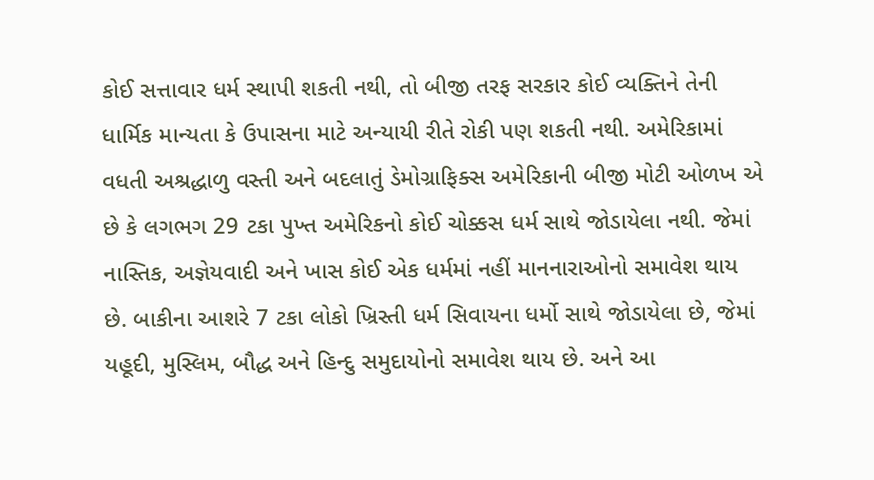કોઈ સત્તાવાર ધર્મ સ્થાપી શકતી નથી, તો બીજી તરફ સરકાર કોઈ વ્યક્તિને તેની ધાર્મિક માન્યતા કે ઉપાસના માટે અન્યાયી રીતે રોકી પણ શકતી નથી. અમેરિકામાં વધતી અશ્રદ્ધાળુ વસ્તી અને બદલાતું ડેમોગ્રાફિક્સ અમેરિકાની બીજી મોટી ઓળખ એ છે કે લગભગ 29 ટકા પુખ્ત અમેરિકનો કોઈ ચોક્કસ ધર્મ સાથે જોડાયેલા નથી. જેમાં નાસ્તિક, અજ્ઞેયવાદી અને ખાસ કોઈ એક ધર્મમાં નહીં માનનારાઓનો સમાવેશ થાય છે. બાકીના આશરે 7 ટકા લોકો ખ્રિસ્તી ધર્મ સિવાયના ધર્મો સાથે જોડાયેલા છે, જેમાં યહૂદી, મુસ્લિમ, બૌદ્ધ અને હિન્દુ સમુદાયોનો સમાવેશ થાય છે. અને આ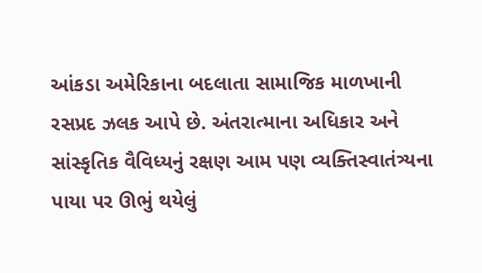આંકડા અમેરિકાના બદલાતા સામાજિક માળખાની રસપ્રદ ઝલક આપે છે. અંતરાત્માના અધિકાર અને સાંસ્કૃતિક વૈવિધ્યનું રક્ષણ આમ પણ વ્યક્તિસ્વાતંત્ર્યના પાયા પર ઊભું થયેલું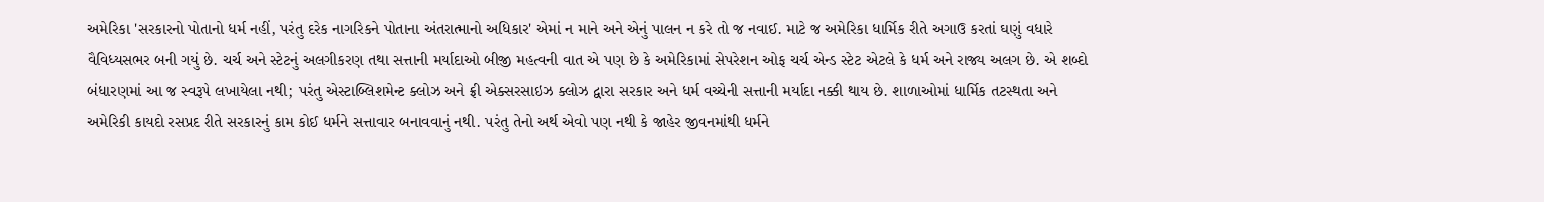અમેરિકા 'સરકારનો પોતાનો ધર્મ નહીં, પરંતુ દરેક નાગરિકને પોતાના અંતરાત્માનો અધિકાર' એમાં ન માને અને એનું પાલન ન કરે તો જ નવાઈ. માટે જ અમેરિકા ધાર્મિક રીતે અગાઉ કરતાં ઘણું વધારે વૈવિધ્યસભર બની ગયું છે. ચર્ચ અને સ્ટેટનું અલગીકરણ તથા સત્તાની મર્યાદાઓ બીજી મહત્વની વાત એ પણ છે કે અમેરિકામાં સેપરેશન ઓફ ચર્ચ એન્ડ સ્ટેટ એટલે કે ધર્મ અને રાજ્ય અલગ છે. એ શબ્દો બંધારણમાં આ જ સ્વરૂપે લખાયેલા નથી; પરંતુ એસ્ટાબ્લિશમેન્ટ ક્લોઝ અને ફ્રી એક્સરસાઇઝ ક્લોઝ દ્વારા સરકાર અને ધર્મ વચ્ચેની સત્તાની મર્યાદા નક્કી થાય છે. શાળાઓમાં ધાર્મિક તટસ્થતા અને અમેરિકી કાયદો રસપ્રદ રીતે સરકારનું કામ કોઈ ધર્મને સત્તાવાર બનાવવાનું નથી. પરંતુ તેનો અર્થ એવો પણ નથી કે જાહેર જીવનમાંથી ધર્મને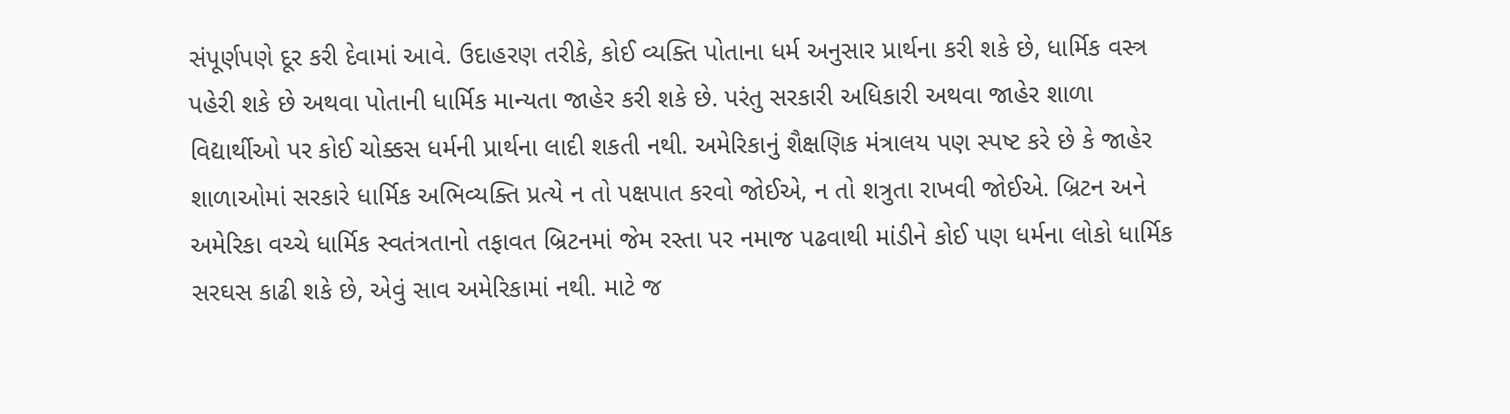સંપૂર્ણપણે દૂર કરી દેવામાં આવે. ઉદાહરણ તરીકે, કોઈ વ્યક્તિ પોતાના ધર્મ અનુસાર પ્રાર્થના કરી શકે છે, ધાર્મિક વસ્ત્ર પહેરી શકે છે અથવા પોતાની ધાર્મિક માન્યતા જાહેર કરી શકે છે. પરંતુ સરકારી અધિકારી અથવા જાહેર શાળા વિદ્યાર્થીઓ પર કોઈ ચોક્કસ ધર્મની પ્રાર્થના લાદી શકતી નથી. અમેરિકાનું શૈક્ષણિક મંત્રાલય પણ સ્પષ્ટ કરે છે કે જાહેર શાળાઓમાં સરકારે ધાર્મિક અભિવ્યક્તિ પ્રત્યે ન તો પક્ષપાત કરવો જોઈએ, ન તો શત્રુતા રાખવી જોઈએ. બ્રિટન અને અમેરિકા વચ્ચે ધાર્મિક સ્વતંત્રતાનો તફાવત બ્રિટનમાં જેમ રસ્તા પર નમાજ પઢવાથી માંડીને કોઈ પણ ધર્મના લોકો ધાર્મિક સરઘસ કાઢી શકે છે, એવું સાવ અમેરિકામાં નથી. માટે જ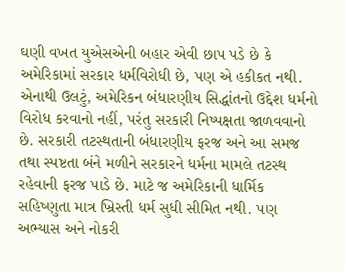ઘણી વખત યુએસએની બહાર એવી છાપ પડે છે કે અમેરિકામાં સરકાર ધર્મવિરોધી છે, પણ એ હકીકત નથી. એનાથી ઉલટું, અમેરિકન બંધારણીય સિદ્ધાંતનો ઉદ્દેશ ધર્મનો વિરોધ કરવાનો નહીં, પરંતુ સરકારી નિષ્પક્ષતા જાળવવાનો છે. સરકારી તટસ્થતાની બંધારણીય ફરજ અને આ સમજ તથા સ્પષ્ટતા બંને મળીને સરકારને ધર્મના મામલે તટસ્થ રહેવાની ફરજ પાડે છે. માટે જ અમેરિકાની ધાર્મિક સહિષ્ણુતા માત્ર ખ્રિસ્તી ધર્મ સુધી સીમિત નથી. પણ અભ્યાસ અને નોકરી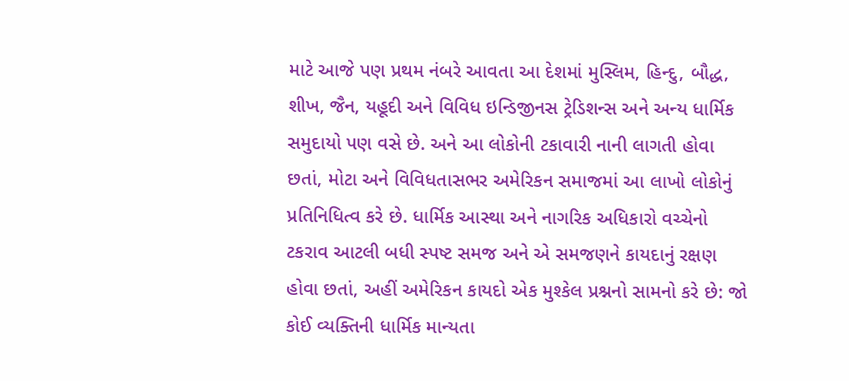માટે આજે પણ પ્રથમ નંબરે આવતા આ દેશમાં મુસ્લિમ, હિન્દુ, બૌદ્ધ, શીખ, જૈન, યહૂદી અને વિવિધ ઇન્ડિજીનસ ટ્રેડિશન્સ અને અન્ય ધાર્મિક સમુદાયો પણ વસે છે. અને આ લોકોની ટકાવારી નાની લાગતી હોવા છતાં, મોટા અને વિવિધતાસભર અમેરિકન સમાજમાં આ લાખો લોકોનું પ્રતિનિધિત્વ કરે છે. ધાર્મિક આસ્થા અને નાગરિક અધિકારો વચ્ચેનો ટકરાવ આટલી બધી સ્પષ્ટ સમજ અને એ સમજણને કાયદાનું રક્ષણ હોવા છતાં, અહીં અમેરિકન કાયદો એક મુશ્કેલ પ્રશ્નનો સામનો કરે છે: જો કોઈ વ્યક્તિની ધાર્મિક માન્યતા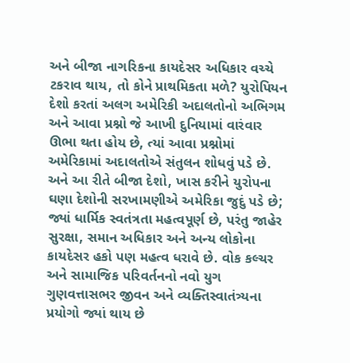અને બીજા નાગરિકના કાયદેસર અધિકાર વચ્ચે ટકરાવ થાય, તો કોને પ્રાથમિકતા મળે? યુરોપિયન દેશો કરતાં અલગ અમેરિકી અદાલતોનો અભિગમ અને આવા પ્રશ્નો જે આખી દુનિયામાં વારંવાર ઊભા થતા હોય છે, ત્યાં આવા પ્રશ્નોમાં અમેરિકામાં અદાલતોએ સંતુલન શોધવું પડે છે. અને આ રીતે બીજા દેશો, ખાસ કરીને યુરોપના ઘણા દેશોની સરખામણીએ અમેરિકા જુદું પડે છે; જ્યાં ધાર્મિક સ્વતંત્રતા મહત્વપૂર્ણ છે, પરંતુ જાહેર સુરક્ષા, સમાન અધિકાર અને અન્ય લોકોના કાયદેસર હકો પણ મહત્વ ધરાવે છે. વોક કલ્ચર અને સામાજિક પરિવર્તનનો નવો યુગ ગુણવત્તાસભર જીવન અને વ્યક્તિસ્વાતંત્ર્યના પ્રયોગો જ્યાં થાય છે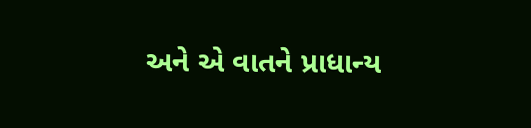અને એ વાતને પ્રાધાન્ય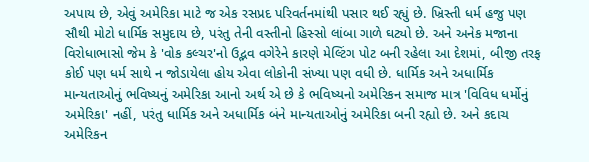અપાય છે, એવું અમેરિકા માટે જ એક રસપ્રદ પરિવર્તનમાંથી પસાર થઈ રહ્યું છે. ખ્રિસ્તી ધર્મ હજુ પણ સૌથી મોટો ધાર્મિક સમુદાય છે, પરંતુ તેની વસ્તીનો હિસ્સો લાંબા ગાળે ઘટ્યો છે. અને અનેક મજાના વિરોધાભાસો જેમ કે 'વોક કલ્ચર'નો ઉદ્ભવ વગેરેને કારણે મેલ્ટિંગ પોટ બની રહેલા આ દેશમાં, બીજી તરફ કોઈ પણ ધર્મ સાથે ન જોડાયેલા હોય એવા લોકોની સંખ્યા પણ વધી છે. ધાર્મિક અને અધાર્મિક માન્યતાઓનું ભવિષ્યનું અમેરિકા આનો અર્થ એ છે કે ભવિષ્યનો અમેરિકન સમાજ માત્ર 'વિવિધ ધર્મોનું અમેરિકા' નહીં, પરંતુ ધાર્મિક અને અધાર્મિક બંને માન્યતાઓનું અમેરિકા બની રહ્યો છે. અને કદાચ અમેરિકન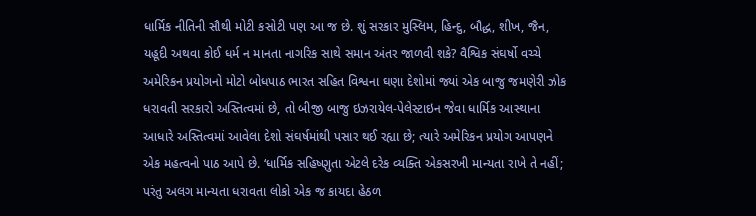ધાર્મિક નીતિની સૌથી મોટી કસોટી પણ આ જ છે. શું સરકાર મુસ્લિમ, હિન્દુ, બૌદ્ધ, શીખ, જૈન, યહૂદી અથવા કોઈ ધર્મ ન માનતા નાગરિક સાથે સમાન અંતર જાળવી શકે? વૈશ્વિક સંઘર્ષો વચ્ચે અમેરિકન પ્રયોગનો મોટો બોધપાઠ ભારત સહિત વિશ્વના ઘણા દેશોમાં જ્યાં એક બાજુ જમણેરી ઝોક ધરાવતી સરકારો અસ્તિત્વમાં છે, તો બીજી બાજુ ઇઝરાયેલ-પેલેસ્ટાઇન જેવા ધાર્મિક આસ્થાના આધારે અસ્તિત્વમાં આવેલા દેશો સંઘર્ષમાંથી પસાર થઈ રહ્યા છે; ત્યારે અમેરિકન પ્રયોગ આપણને એક મહત્વનો પાઠ આપે છે. ‘ધાર્મિક સહિષ્ણુતા એટલે દરેક વ્યક્તિ એકસરખી માન્યતા રાખે તે નહીં; પરંતુ અલગ માન્યતા ધરાવતા લોકો એક જ કાયદા હેઠળ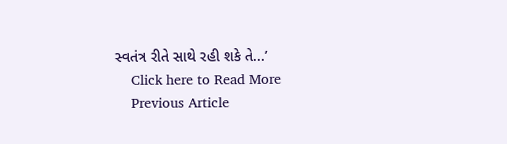સ્વતંત્ર રીતે સાથે રહી શકે તે...’
    Click here to Read More
    Previous Article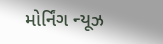મોર્નિંગ ન્યૂઝ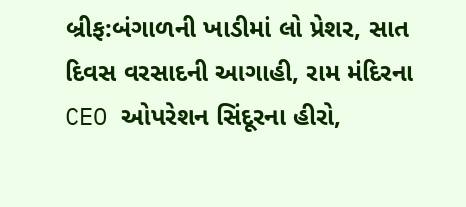બ્રીફ:બંગાળની ખાડીમાં લો પ્રેશર, સાત દિવસ વરસાદની આગાહી, રામ મંદિરના CEO ઓપરેશન સિંદૂરના હીરો,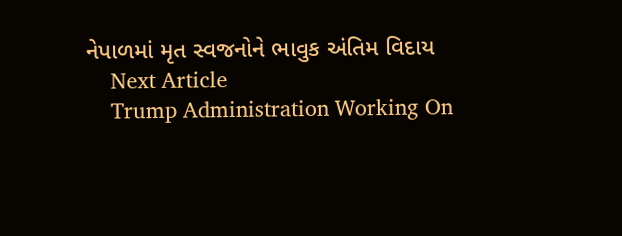નેપાળમાં મૃત સ્વજનોને ભાવુક અંતિમ વિદાય
    Next Article
    Trump Administration Working On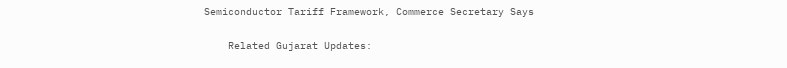Semiconductor Tariff Framework, Commerce Secretary Says

    Related Gujarat Updates: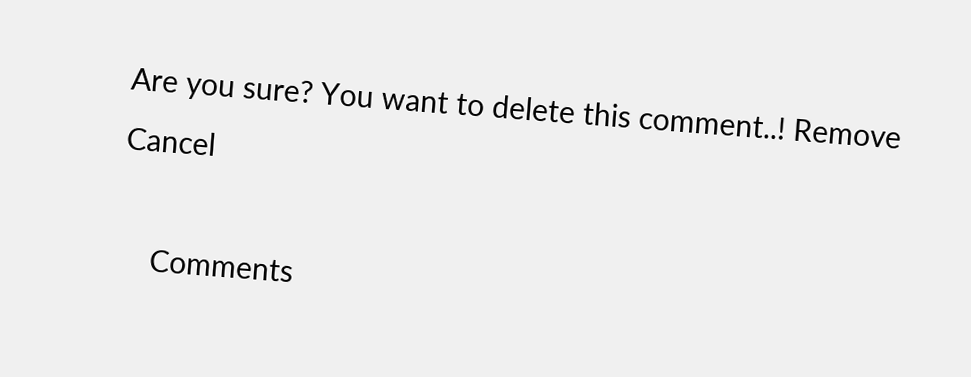Are you sure? You want to delete this comment..! Remove Cancel

    Comments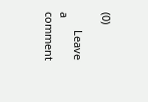(0)

      Leave a comment